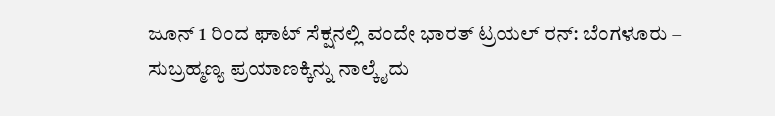ಜೂನ್ 1 ರಿಂದ ಘಾಟ್ ಸೆಕ್ಷನಲ್ಲಿ ವಂದೇ ಭಾರತ್ ಟ್ರಯಲ್ ರನ್: ಬೆಂಗಳೂರು – ಸುಬ್ರಹ್ಮಣ್ಯ ಪ್ರಯಾಣಕ್ಕಿನ್ನು ನಾಲ್ಕೈದು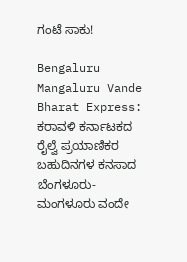ಗಂಟೆ ಸಾಕು!

Bengaluru Mangaluru Vande Bharat Express: ಕರಾವಳಿ ಕರ್ನಾಟಕದ ರೈಲ್ವೆ ಪ್ರಯಾಣಿಕರ ಬಹುದಿನಗಳ ಕನಸಾದ ಬೆಂಗಳೂರು-ಮಂಗಳೂರು ವಂದೇ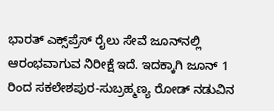ಭಾರತ್ ಎಕ್ಸ್‌ಪ್ರೆಸ್ ರೈಲು ಸೇವೆ ಜೂನ್‌ನಲ್ಲಿ ಆರಂಭವಾಗುವ ನಿರೀಕ್ಷೆ ಇದೆ. ಇದಕ್ಕಾಗಿ ಜೂನ್ 1 ರಿಂದ ಸಕಲೇಶಪುರ-ಸುಬ್ರಹ್ಮಣ್ಯ ರೋಡ್ ನಡುವಿನ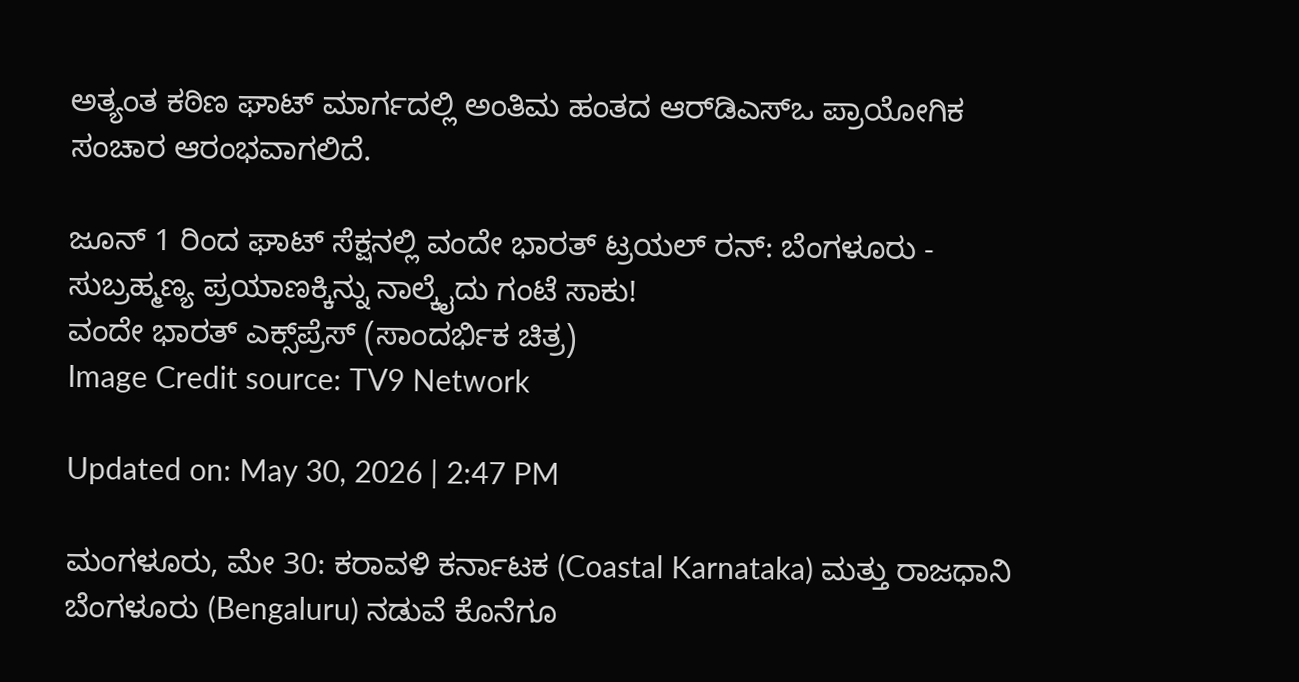ಅತ್ಯಂತ ಕಠಿಣ ಘಾಟ್ ಮಾರ್ಗದಲ್ಲಿ ಅಂತಿಮ ಹಂತದ ಆರ್‌ಡಿಎಸ್‌ಒ ಪ್ರಾಯೋಗಿಕ ಸಂಚಾರ ಆರಂಭವಾಗಲಿದೆ.

ಜೂನ್ 1 ರಿಂದ ಘಾಟ್ ಸೆಕ್ಷನಲ್ಲಿ ವಂದೇ ಭಾರತ್ ಟ್ರಯಲ್ ರನ್: ಬೆಂಗಳೂರು - ಸುಬ್ರಹ್ಮಣ್ಯ ಪ್ರಯಾಣಕ್ಕಿನ್ನು ನಾಲ್ಕೈದು ಗಂಟೆ ಸಾಕು!
ವಂದೇ ಭಾರತ್ ಎಕ್ಸ್‌ಪ್ರೆಸ್ (ಸಾಂದರ್ಭಿಕ ಚಿತ್ರ)
Image Credit source: TV9 Network

Updated on: May 30, 2026 | 2:47 PM

ಮಂಗಳೂರು, ಮೇ 30: ಕರಾವಳಿ ಕರ್ನಾಟಕ (Coastal Karnataka) ಮತ್ತು ರಾಜಧಾನಿ ಬೆಂಗಳೂರು (Bengaluru) ನಡುವೆ ಕೊನೆಗೂ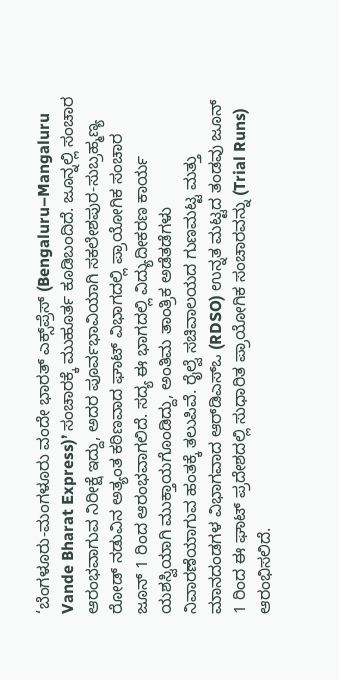‘ಬೆಂಗಳೂರು-ಮಂಗಳೂರು ವಂದೇ ಭಾರತ್ ಎಕ್ಸ್‌ಪ್ರೆಸ್ (Bengaluru–Mangaluru Vande Bharat Express)’ ಸಂಚಾರಕ್ಕೆ ಮುಹೂರ್ತ ಕೂಡಿಬಂದಿದೆ. ಜೂನ್ನಲ್ಲಿ ಸಂಚಾರ ಆರಂಭವಾಗುವ ನಿರೀಕ್ಷೆ ಇದ್ದು, ಅದರ ಪೂರ್ವಭಾವಿಯಾಗಿ ಸಕಲೇಶಪುರ-ಸುಬ್ರಹ್ಮಣ್ಯ ರೋಡ್ ನಡುವಿನ ಅತ್ಯಂತ ಕಠಿಣವಾದ ಘಾಟ್ ವಿಭಾಗದಲ್ಲಿ ಪ್ರಾಯೋಗಿಕ ಸಂಚಾರ ಜೂನ್ 1 ರಿಂದ ಆರಂಭವಾಗಲಿದೆ. ಸದ್ಯ ಈ ಭಾಗದಲ್ಲಿ ವಿದ್ಯುದೀಕರಣ ಕಾರ್ಯ ಯಶಸ್ವಿಯಾಗಿ ಮುಕ್ತಾಯಗೊಂಡಿದ್ದು, ಅಂತಿಮ ತಾಂತ್ರಿಕ ಅಡೆತಡೆಗಳು ನಿವಾರಣೆಯಾಗುವ ಹಂತಕ್ಕೆ ತಲುಪಿವೆ. ರೈಲ್ವೆ ಸಚಿವಾಲಯದ ಗುಣಮಟ್ಟ ಮತ್ತು ಮಾನದಂಡಗಳ ವಿಭಾಗವಾದ ಆರ್‌ಡಿಎಸ್‌ಒ (RDSO) ಉನ್ನತ ಮಟ್ಟದ ತಂಡವು ಜೂನ್ 1 ರಿಂದ ಈ ಘಾಟ್ ಪ್ರದೇಶದಲ್ಲಿ ಸುಧಾರಿತ ಪ್ರಾಯೋಗಿಕ ಸಂಚಾರವನ್ನು (Trial Runs) ಆರಂಭಿಸಲಿದೆ.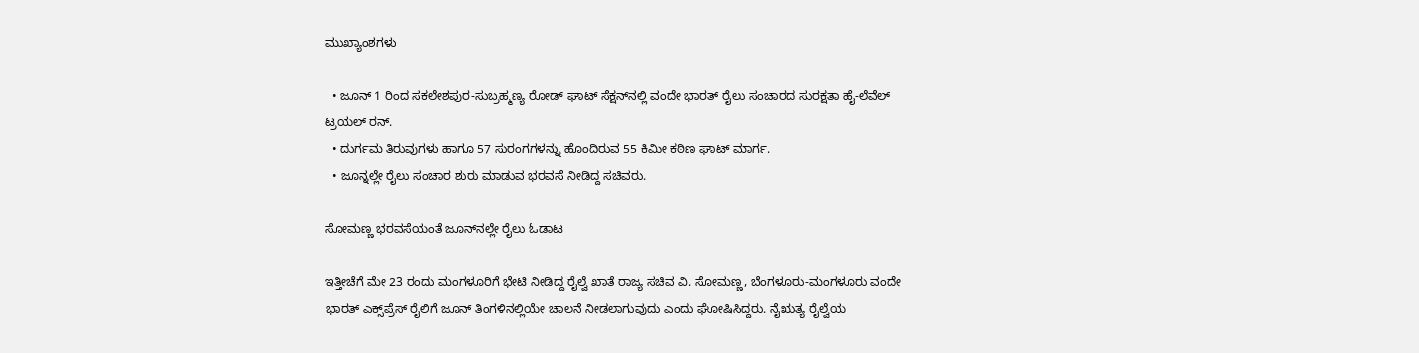ಮುಖ್ಯಾಂಶಗಳು

  • ಜೂನ್ 1 ರಿಂದ ಸಕಲೇಶಪುರ-ಸುಬ್ರಹ್ಮಣ್ಯ ರೋಡ್ ಘಾಟ್ ಸೆಕ್ಷನ್‌ನಲ್ಲಿ ವಂದೇ ಭಾರತ್ ರೈಲು ಸಂಚಾರದ ಸುರಕ್ಷತಾ ಹೈ-ಲೆವೆಲ್ ಟ್ರಯಲ್ ರನ್.
  • ದುರ್ಗಮ ತಿರುವುಗಳು ಹಾಗೂ 57 ಸುರಂಗಗಳನ್ನು ಹೊಂದಿರುವ 55 ಕಿಮೀ ಕಠಿಣ ಘಾಟ್ ಮಾರ್ಗ.
  • ಜೂನ್ನಲ್ಲೇ ರೈಲು ಸಂಚಾರ ಶುರು ಮಾಡುವ ಭರವಸೆ ನೀಡಿದ್ದ ಸಚಿವರು.

ಸೋಮಣ್ಣ ಭರವಸೆಯಂತೆ ಜೂನ್‌ನಲ್ಲೇ ರೈಲು ಓಡಾಟ

ಇತ್ತೀಚೆಗೆ ಮೇ 23 ರಂದು ಮಂಗಳೂರಿಗೆ ಭೇಟಿ ನೀಡಿದ್ದ ರೈಲ್ವೆ ಖಾತೆ ರಾಜ್ಯ ಸಚಿವ ವಿ. ಸೋಮಣ್ಣ, ಬೆಂಗಳೂರು-ಮಂಗಳೂರು ವಂದೇ ಭಾರತ್ ಎಕ್ಸ್‌ಪ್ರೆಸ್ ರೈಲಿಗೆ ಜೂನ್ ತಿಂಗಳಿನಲ್ಲಿಯೇ ಚಾಲನೆ ನೀಡಲಾಗುವುದು ಎಂದು ಘೋಷಿಸಿದ್ದರು. ನೈಋತ್ಯ ರೈಲ್ವೆಯ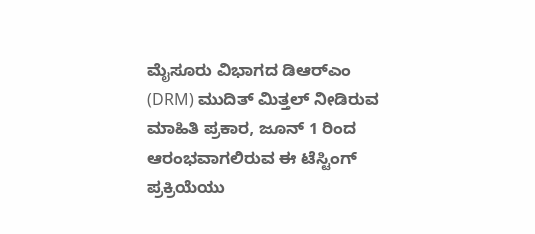ಮೈಸೂರು ವಿಭಾಗದ ಡಿಆರ್‌ಎಂ (DRM) ಮುದಿತ್ ಮಿತ್ತಲ್ ನೀಡಿರುವ ಮಾಹಿತಿ ಪ್ರಕಾರ, ಜೂನ್ 1 ರಿಂದ ಆರಂಭವಾಗಲಿರುವ ಈ ಟೆಸ್ಟಿಂಗ್ ಪ್ರಕ್ರಿಯೆಯು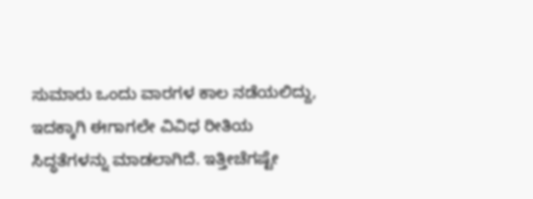ಸುಮಾರು ಒಂದು ವಾರಗಳ ಕಾಲ ನಡೆಯಲಿದ್ದು, ಇದಕ್ಕಾಗಿ ಈಗಾಗಲೇ ವಿವಿಧ ರೀತಿಯ ಸಿದ್ಧತೆಗಳನ್ನು ಮಾಡಲಾಗಿದೆ. ಇತ್ತೀಚೆಗಷ್ಟೇ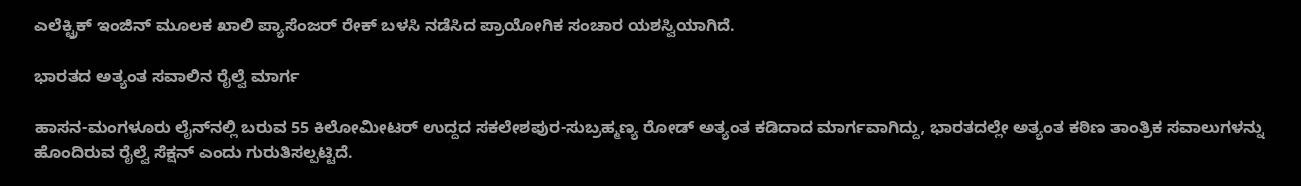ಎಲೆಕ್ಟ್ರಿಕ್ ಇಂಜಿನ್ ಮೂಲಕ ಖಾಲಿ ಪ್ಯಾಸೆಂಜರ್ ರೇಕ್ ಬಳಸಿ ನಡೆಸಿದ ಪ್ರಾಯೋಗಿಕ ಸಂಚಾರ ಯಶಸ್ವಿಯಾಗಿದೆ.

ಭಾರತದ ಅತ್ಯಂತ ಸವಾಲಿನ ರೈಲ್ವೆ ಮಾರ್ಗ

ಹಾಸನ-ಮಂಗಳೂರು ಲೈನ್‌ನಲ್ಲಿ ಬರುವ 55 ಕಿಲೋಮೀಟರ್ ಉದ್ದದ ಸಕಲೇಶಪುರ-ಸುಬ್ರಹ್ಮಣ್ಯ ರೋಡ್ ಅತ್ಯಂತ ಕಡಿದಾದ ಮಾರ್ಗವಾಗಿದ್ದು, ಭಾರತದಲ್ಲೇ ಅತ್ಯಂತ ಕಠಿಣ ತಾಂತ್ರಿಕ ಸವಾಲುಗಳನ್ನು ಹೊಂದಿರುವ ರೈಲ್ವೆ ಸೆಕ್ಷನ್ ಎಂದು ಗುರುತಿಸಲ್ಪಟ್ಟಿದೆ.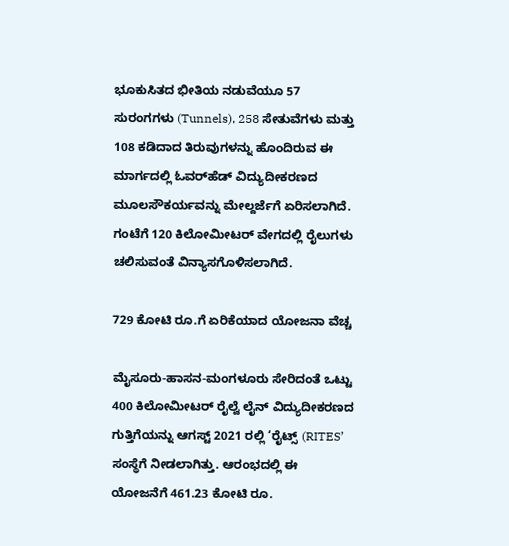ಭೂಕುಸಿತದ ಭೀತಿಯ ನಡುವೆಯೂ 57 ಸುರಂಗಗಳು (Tunnels), 258 ಸೇತುವೆಗಳು ಮತ್ತು 108 ಕಡಿದಾದ ತಿರುವುಗಳನ್ನು ಹೊಂದಿರುವ ಈ ಮಾರ್ಗದಲ್ಲಿ ಓವರ್‌ಹೆಡ್ ವಿದ್ಯುದೀಕರಣದ ಮೂಲಸೌಕರ್ಯವನ್ನು ಮೇಲ್ದರ್ಜೆಗೆ ಏರಿಸಲಾಗಿದೆ. ಗಂಟೆಗೆ 120 ಕಿಲೋಮೀಟರ್ ವೇಗದಲ್ಲಿ ರೈಲುಗಳು ಚಲಿಸುವಂತೆ ವಿನ್ಯಾಸಗೊಳಿಸಲಾಗಿದೆ.

729 ಕೋಟಿ ರೂ.ಗೆ ಏರಿಕೆಯಾದ ಯೋಜನಾ ವೆಚ್ಚ

ಮೈಸೂರು-ಹಾಸನ-ಮಂಗಳೂರು ಸೇರಿದಂತೆ ಒಟ್ಟು 400 ಕಿಲೋಮೀಟರ್ ರೈಲ್ವೆ ಲೈನ್ ವಿದ್ಯುದೀಕರಣದ ಗುತ್ತಿಗೆಯನ್ನು ಆಗಸ್ಟ್ 2021 ರಲ್ಲಿ ‘ರೈಟ್ಸ್ (RITES’ ಸಂಸ್ಥೆಗೆ ನೀಡಲಾಗಿತ್ತು. ಆರಂಭದಲ್ಲಿ ಈ ಯೋಜನೆಗೆ 461.23 ಕೋಟಿ ರೂ.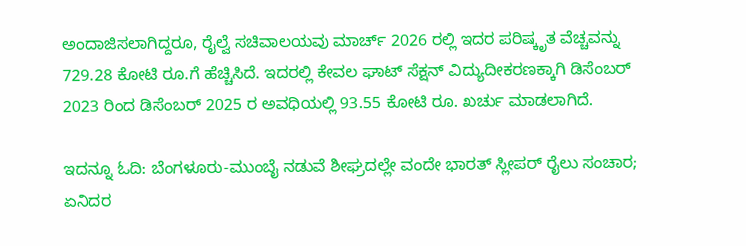ಅಂದಾಜಿಸಲಾಗಿದ್ದರೂ, ರೈಲ್ವೆ ಸಚಿವಾಲಯವು ಮಾರ್ಚ್ 2026 ರಲ್ಲಿ ಇದರ ಪರಿಷ್ಕೃತ ವೆಚ್ಚವನ್ನು 729.28 ಕೋಟಿ ರೂ.ಗೆ ಹೆಚ್ಚಿಸಿದೆ. ಇದರಲ್ಲಿ ಕೇವಲ ಘಾಟ್ ಸೆಕ್ಷನ್ ವಿದ್ಯುದೀಕರಣಕ್ಕಾಗಿ ಡಿಸೆಂಬರ್ 2023 ರಿಂದ ಡಿಸೆಂಬರ್ 2025 ರ ಅವಧಿಯಲ್ಲಿ 93.55 ಕೋಟಿ ರೂ. ಖರ್ಚು ಮಾಡಲಾಗಿದೆ.

ಇದನ್ನೂ ಓದಿ: ಬೆಂಗಳೂರು-ಮುಂಬೈ ನಡುವೆ ಶೀಘ್ರದಲ್ಲೇ ವಂದೇ ಭಾರತ್ ಸ್ಲೀಪರ್ ರೈಲು ಸಂಚಾರ; ಏನಿದರ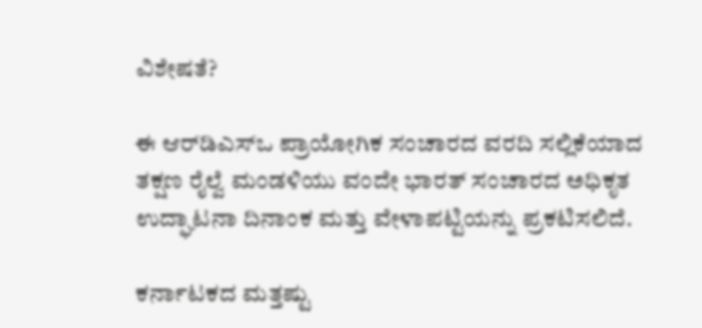ವಿಶೇಷತೆ?

ಈ ಆರ್‌ಡಿಎಸ್‌ಒ ಪ್ರಾಯೋಗಿಕ ಸಂಚಾರದ ವರದಿ ಸಲ್ಲಿಕೆಯಾದ ತಕ್ಷಣ ರೈಲ್ವೆ ಮಂಡಳಿಯು ವಂದೇ ಭಾರತ್ ಸಂಚಾರದ ಅಧಿಕೃತ ಉದ್ಘಾಟನಾ ದಿನಾಂಕ ಮತ್ತು ವೇಳಾಪಟ್ಟಿಯನ್ನು ಪ್ರಕಟಿಸಲಿದೆ.

ಕರ್ನಾಟಕದ ಮತ್ತಷ್ಟು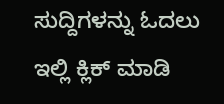ಸುದ್ದಿಗಳನ್ನು ಓದಲು ಇಲ್ಲಿ ಕ್ಲಿಕ್ ಮಾಡಿ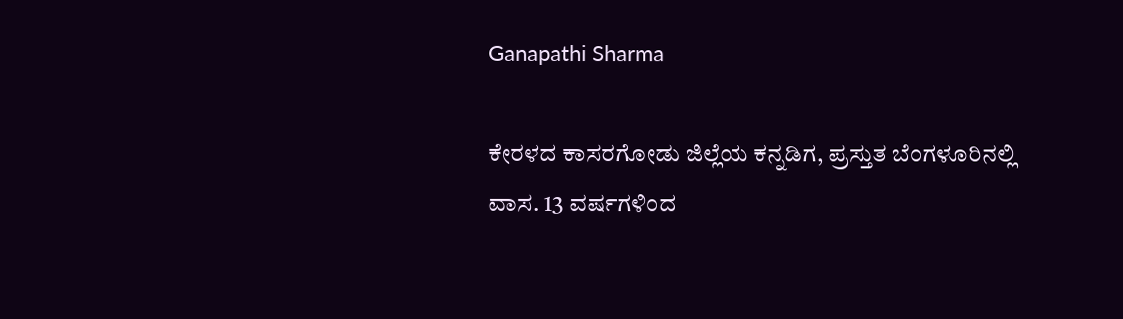Ganapathi Sharma

ಕೇರಳದ ಕಾಸರಗೋಡು ಜಿಲ್ಲೆಯ ಕನ್ನಡಿಗ, ಪ್ರಸ್ತುತ ಬೆಂಗಳೂರಿನಲ್ಲಿ ವಾಸ. 13 ವರ್ಷಗಳಿಂದ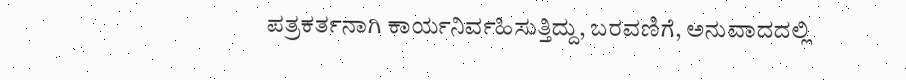ಪತ್ರಕರ್ತನಾಗಿ ಕಾರ್ಯನಿರ್ವಹಿಸುತ್ತಿದ್ದು, ಬರವಣಿಗೆ, ಅನುವಾದದಲ್ಲಿ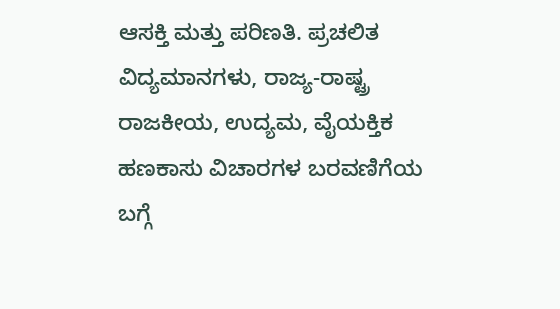ಆಸಕ್ತಿ ಮತ್ತು ಪರಿಣತಿ. ಪ್ರಚಲಿತ ವಿದ್ಯಮಾನಗಳು, ರಾಜ್ಯ-ರಾಷ್ಟ್ರ ರಾಜಕೀಯ, ಉದ್ಯಮ, ವೈಯಕ್ತಿಕ ಹಣಕಾಸು ವಿಚಾರಗಳ ಬರವಣಿಗೆಯ ಬಗ್ಗೆ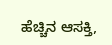ಹೆಚ್ಚಿನ ಆಸಕ್ತಿ,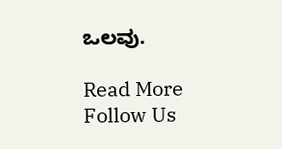ಒಲವು.

Read More
Follow Us